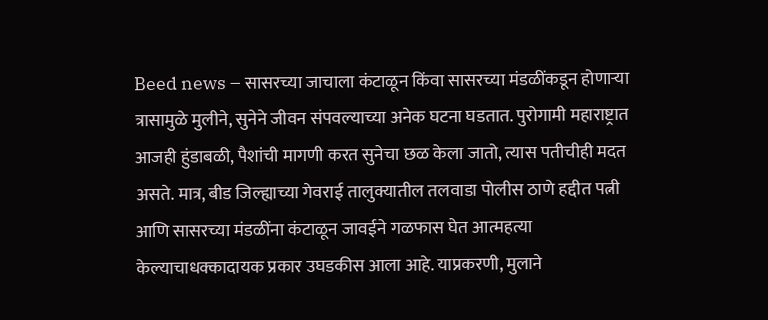Beed news – सासरच्या जाचाला कंटाळून किंवा सासरच्या मंडळींकडून होणाऱ्या त्रासामुळे मुलीने, सुनेने जीवन संपवल्याच्या अनेक घटना घडतात. पुरोगामी महाराष्ट्रात आजही हुंडाबळी, पैशांची मागणी करत सुनेचा छळ केला जातो, त्यास पतीचीही मदत असते. मात्र, बीड जिल्ह्याच्या गेवराई तालुक्यातील तलवाडा पोलीस ठाणे हद्दीत पत्नी आणि सासरच्या मंडळींना कंटाळून जावईने गळफास घेत आत्महत्या केल्याचाधक्कादायक प्रकार उघडकीस आला आहे. याप्रकरणी, मुलाने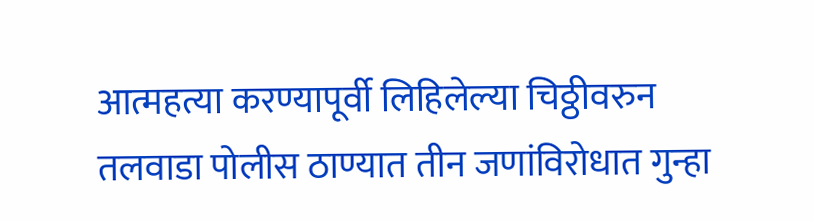आत्महत्या करण्यापूर्वी लिहिलेल्या चिठ्ठीवरुन तलवाडा पोलीस ठाण्यात तीन जणांविरोधात गुन्हा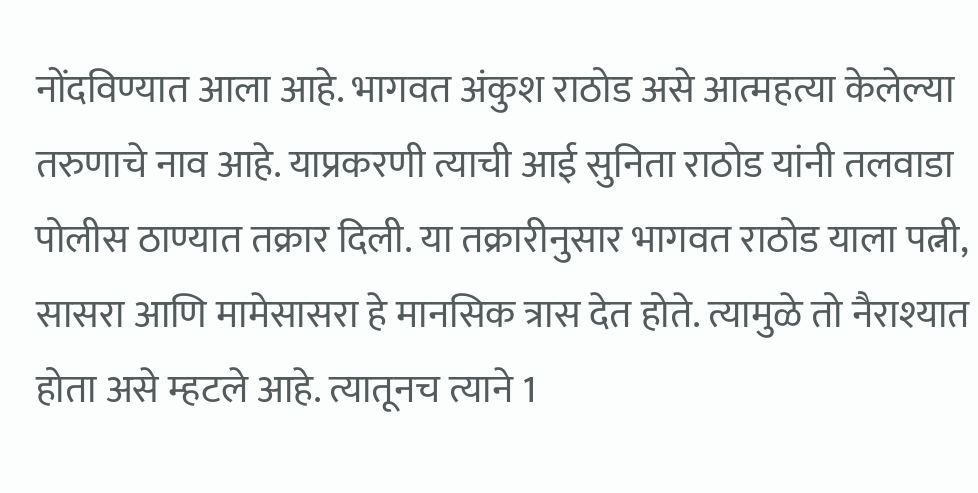नोंदविण्यात आला आहे. भागवत अंकुश राठोड असे आत्महत्या केलेल्या तरुणाचे नाव आहे. याप्रकरणी त्याची आई सुनिता राठोड यांनी तलवाडा पोलीस ठाण्यात तक्रार दिली. या तक्रारीनुसार भागवत राठोड याला पत्नी, सासरा आणि मामेसासरा हे मानसिक त्रास देत होते. त्यामुळे तो नैराश्यात होता असे म्हटले आहे. त्यातूनच त्याने 1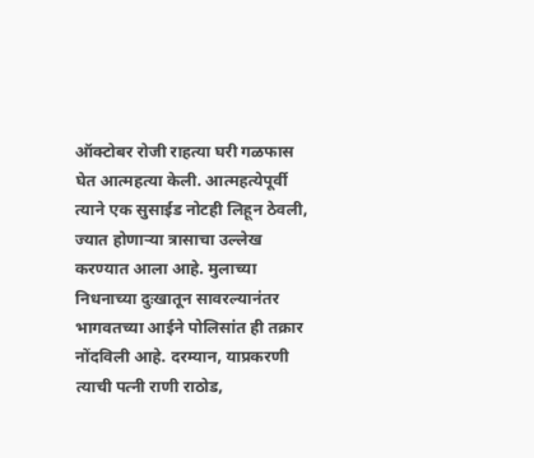ऑक्टोबर रोजी राहत्या घरी गळफास घेत आत्महत्या केली. आत्महत्येपूर्वी त्याने एक सुसाईड नोटही लिहून ठेवली, ज्यात होणाऱ्या त्रासाचा उल्लेख करण्यात आला आहे. मुलाच्या निधनाच्या दुःखातून सावरल्यानंतर भागवतच्या आईने पोलिसांत ही तक्रार नोंदविली आहे. दरम्यान, याप्रकरणी त्याची पत्नी राणी राठोड,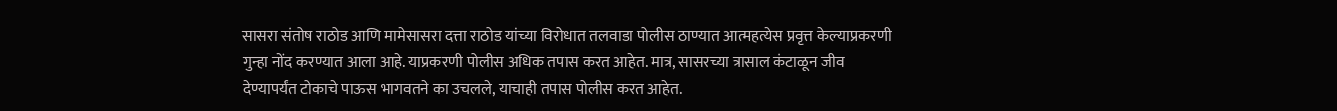सासरा संतोष राठोड आणि मामेसासरा दत्ता राठोड यांच्या विरोधात तलवाडा पोलीस ठाण्यात आत्महत्येस प्रवृत्त केल्याप्रकरणी गुन्हा नोंद करण्यात आला आहे. याप्रकरणी पोलीस अधिक तपास करत आहेत. मात्र, सासरच्या त्रासाल कंटाळून जीव देण्यापर्यंत टोकाचे पाऊस भागवतने का उचलले, याचाही तपास पोलीस करत आहेत.